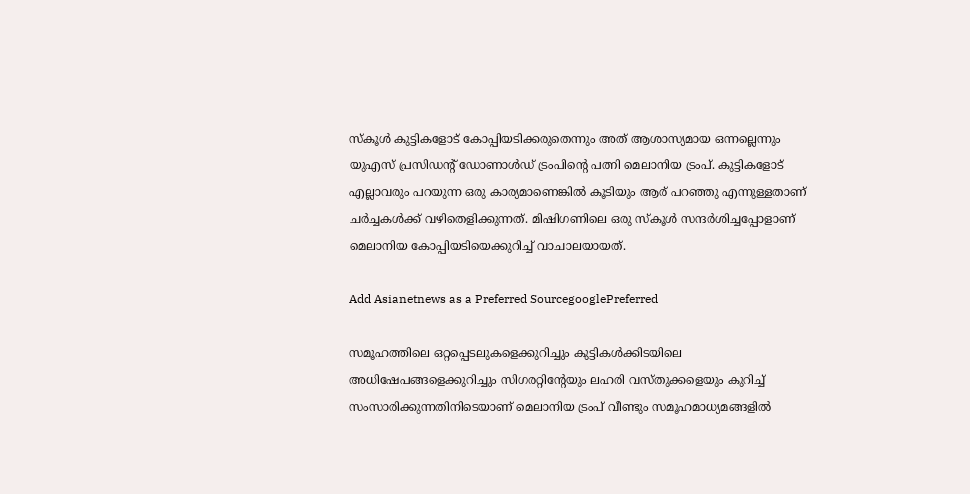സ്കൂള്‍ കുട്ടികളോട് കോപ്പിയടിക്കരുതെന്നും അത് ആശാസ്യമായ ഒന്നല്ലെന്നും യുഎസ് പ്രസി‍ഡന്റ് ഡോണാള്‍ഡ് ട്രംപിന്റെ പത്നി മെലാനിയ ട്രംപ്. കുട്ടികളോട് എല്ലാവരും പറയുന്ന ഒരു കാര്യമാണെങ്കില്‍ കൂടിയും ആര് പറഞ്ഞു എന്നുള്ളതാണ് ചര്‍ച്ചകള്‍ക്ക് വഴിതെളിക്കുന്നത്. മിഷിഗണിലെ ഒരു സ്കൂള്‍ സന്ദര്‍ശിച്ചപ്പോളാണ് മെലാനിയ കോപ്പിയടിയെക്കുറിച്ച് വാചാലയായത്.

Add Asianetnews as a Preferred SourcegooglePreferred

സമൂഹത്തിലെ ഒറ്റപ്പെടലുകളെക്കുറിച്ചും കുട്ടികള്‍ക്കിടയിലെ അധിഷേപങ്ങളെക്കുറിച്ചും സിഗരറ്റിന്റേയും ലഹരി വസ്തുക്കളെയും കുറിച്ച് സംസാരിക്കുന്നതിനിടെയാണ് മെലാനിയ ട്രംപ് വീണ്ടും സമൂഹമാധ്യമങ്ങളില്‍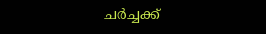ചര്‍ച്ചക്ക്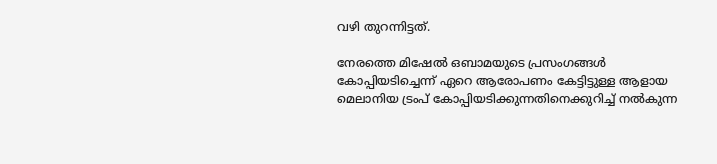വഴി തുറന്നിട്ടത്.

നേരത്തെ മിഷേല്‍ ഒബാമയുടെ പ്രസംഗങ്ങള്‍ കോപ്പിയടിച്ചെന്ന് ഏറെ ആരോപണം കേട്ടിട്ടുള്ള ആളായ മെലാനിയ ട്രംപ് കോപ്പിയടിക്കുന്നതിനെക്കുറിച്ച് നല്‍കുന്ന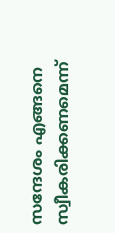സന്ദേശം എങ്ങനെ സ്വീകരിക്കണമെന്ന്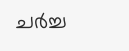ചര്‍ച്ച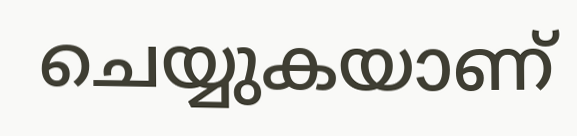ചെയ്യുകയാണ്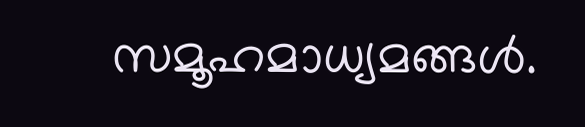സമൂഹമാധ്യമങ്ങള്‍.